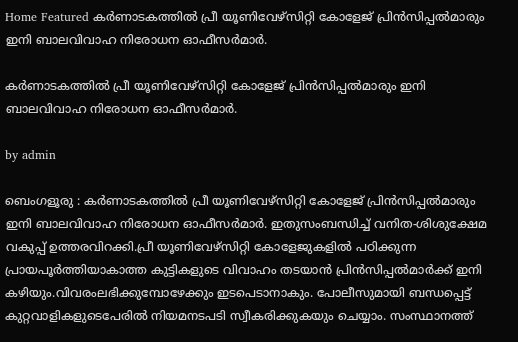Home Featured കർണാടകത്തിൽ പ്രീ യൂണിവേഴ്സിറ്റി കോളേജ് പ്രിൻസിപ്പൽമാരും ഇനി ബാലവിവാഹ നിരോധന ഓഫീസർമാർ.

കർണാടകത്തിൽ പ്രീ യൂണിവേഴ്സിറ്റി കോളേജ് പ്രിൻസിപ്പൽമാരും ഇനി ബാലവിവാഹ നിരോധന ഓഫീസർമാർ.

by admin

ബെംഗളൂരു : കർണാടകത്തിൽ പ്രീ യൂണിവേഴ്സിറ്റി കോളേജ് പ്രിൻസിപ്പൽമാരും ഇനി ബാലവിവാഹ നിരോധന ഓഫീസർമാർ. ഇതുസംബന്ധിച്ച് വനിത-ശിശുക്ഷേമ വകുപ്പ് ഉത്തരവിറക്കി.പ്രീ യൂണിവേഴ്സിറ്റി കോളേജുകളിൽ പഠിക്കുന്ന പ്രായപൂർത്തിയാകാത്ത കുട്ടികളുടെ വിവാഹം തടയാൻ പ്രിൻസിപ്പൽമാർക്ക് ഇനി കഴിയും.വിവരംലഭിക്കുമ്പോഴേക്കും ഇടപെടാനാകും. പോലീസുമായി ബന്ധപ്പെട്ട് കുറ്റവാളികളുടെപേരിൽ നിയമനടപടി സ്വീകരിക്കുകയും ചെയ്യാം. സംസ്ഥാനത്ത്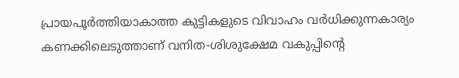പ്രായപൂർത്തിയാകാത്ത കുട്ടികളുടെ വിവാഹം വർധിക്കുന്നകാര്യം കണക്കിലെടുത്താണ് വനിത-ശിശുക്ഷേമ വകുപ്പിൻ്റെ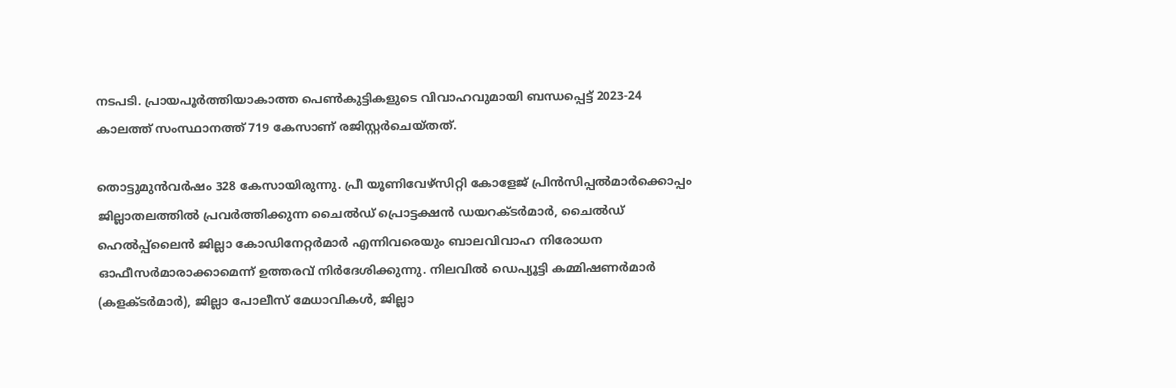നടപടി. പ്രായപൂർത്തിയാകാത്ത പെൺകുട്ടികളുടെ വിവാഹവുമായി ബന്ധപ്പെട്ട് 2023-24 കാലത്ത് സംസ്ഥാനത്ത് 719 കേസാണ് രജിസ്റ്റർചെയ്തത്.

തൊട്ടുമുൻവർഷം 328 കേസായിരുന്നു. പ്രീ യൂണിവേഴ്സിറ്റി കോളേജ് പ്രിൻസിപ്പൽമാർക്കൊപ്പം ജില്ലാതലത്തിൽ പ്രവർത്തിക്കുന്ന ചൈൽഡ് പ്രൊട്ടക്ഷൻ ഡയറക്‌ടർമാർ, ചൈൽഡ് ഹെൽപ്പ്ലൈൻ ജില്ലാ കോഡിനേറ്റർമാർ എന്നിവരെയും ബാലവിവാഹ നിരോധന ഓഫീസർമാരാക്കാമെന്ന് ഉത്തരവ് നിർദേശിക്കുന്നു. നിലവിൽ ഡെപ്യൂട്ടി കമ്മിഷണർമാർ (കളക്‌ടർമാർ), ജില്ലാ പോലീസ് മേധാവികൾ, ജില്ലാ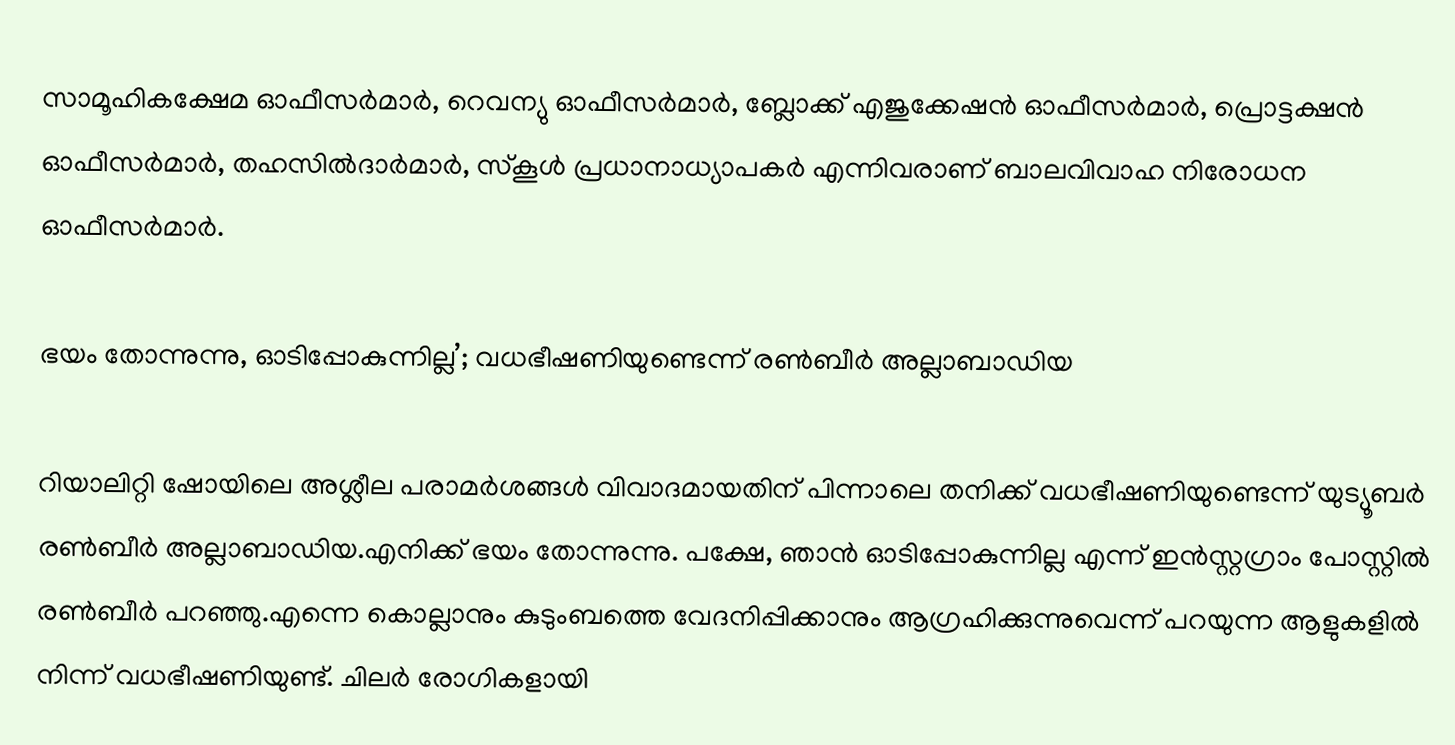സാമൂഹികക്ഷേമ ഓഫീസർമാർ, റെവന്യു ഓഫീസർമാർ, ബ്ലോക്ക് എജുക്കേഷൻ ഓഫീസർമാർ, പ്രൊട്ടക്ഷൻ ഓഫീസർമാർ, തഹസിൽദാർമാർ, സ്കൂൾ പ്രധാനാധ്യാപകർ എന്നിവരാണ് ബാലവിവാഹ നിരോധന ഓഫീസർമാർ.

ഭയം തോന്നുന്നു, ഓടിപ്പോകുന്നില്ല’; വധഭീഷണിയുണ്ടെന്ന് രണ്‍ബീര്‍ അല്ലാബാഡിയ

റിയാലിറ്റി ഷോയിലെ അശ്ലീല പരാമര്‍ശങ്ങള്‍ വിവാദമായതിന് പിന്നാലെ തനിക്ക് വധഭീഷണിയുണ്ടെന്ന് യുട്യൂബര്‍ രണ്‍ബീര്‍ അല്ലാബാഡിയ.എനിക്ക് ഭയം തോന്നുന്നു. പക്ഷേ, ഞാന്‍ ഓടിപ്പോകുന്നില്ല എന്ന് ഇന്‍സ്റ്റഗ്രാം പോസ്റ്റില്‍ രണ്‍ബീര്‍ പറഞ്ഞു.എന്നെ കൊല്ലാനും കുടുംബത്തെ വേദനിപ്പിക്കാനും ആഗ്രഹിക്കുന്നുവെന്ന് പറയുന്ന ആളുകളില്‍ നിന്ന് വധഭീഷണിയുണ്ട്. ചിലര്‍ രോഗികളായി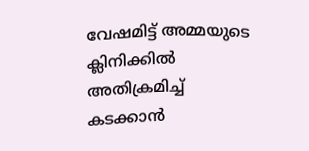വേഷമിട്ട് അമ്മയുടെ ക്ലിനിക്കില്‍ അതിക്രമിച്ച്‌ കടക്കാന്‍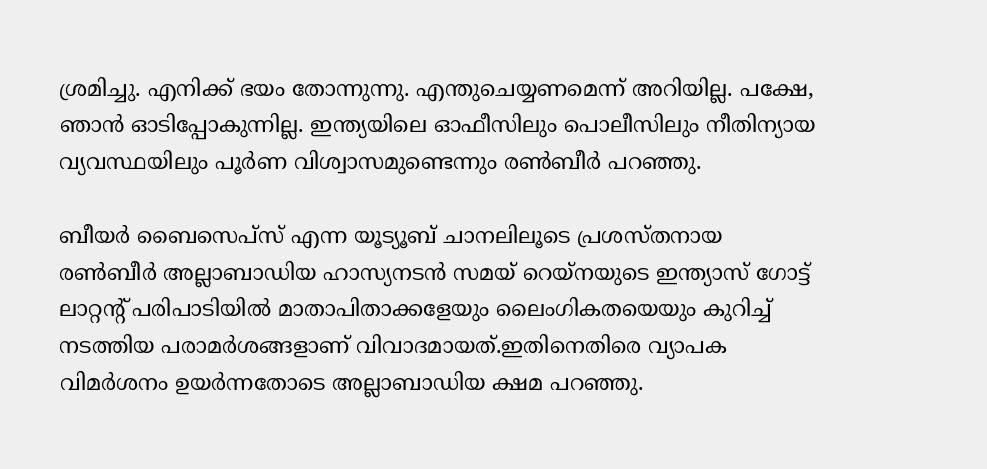ശ്രമിച്ചു. എനിക്ക് ഭയം തോന്നുന്നു. എന്തുചെയ്യണമെന്ന് അറിയില്ല. പക്ഷേ, ഞാന്‍ ഓടിപ്പോകുന്നില്ല. ഇന്ത്യയിലെ ഓഫീസിലും പൊലീസിലും നീതിന്യായ വ്യവസ്ഥയിലും പൂര്‍ണ വിശ്വാസമുണ്ടെന്നും രണ്‍ബീര്‍ പറഞ്ഞു.

ബീയര്‍ ബൈസെപ്‌സ് എന്ന യൂട്യൂബ് ചാനലിലൂടെ പ്രശസ്തനായ രണ്‍ബീര്‍ അല്ലാബാഡിയ ഹാസ്യനടന്‍ സമയ് റെയ്‌നയുടെ ഇന്ത്യാസ് ഗോട്ട് ലാറ്റന്റ് പരിപാടിയില്‍ മാതാപിതാക്കളേയും ലൈംഗികതയെയും കുറിച്ച്‌ നടത്തിയ പരാമര്‍ശങ്ങളാണ് വിവാദമായത്.ഇതിനെതിരെ വ്യാപക വിമര്‍ശനം ഉയര്‍ന്നതോടെ അല്ലാബാഡിയ ക്ഷമ പറഞ്ഞു.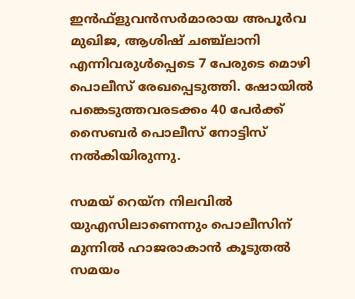ഇന്‍ഫ്‌ളുവന്‍സര്‍മാരായ അപൂര്‍വ മുഖിജ, ആശിഷ് ചഞ്ച്ലാനി എന്നിവരുള്‍പ്പെടെ 7 പേരുടെ മൊഴി പൊലീസ് രേഖപ്പെടുത്തി. ഷോയില്‍ പങ്കെടുത്തവരടക്കം 40 പേര്‍ക്ക് സൈബര്‍ പൊലീസ് നോട്ടിസ് നല്‍കിയിരുന്നു.

സമയ് റെയ്‌ന നിലവില്‍ യുഎസിലാണെന്നും പൊലീസിന് മുന്നില്‍ ഹാജരാകാന്‍ കൂടുതല്‍ സമയം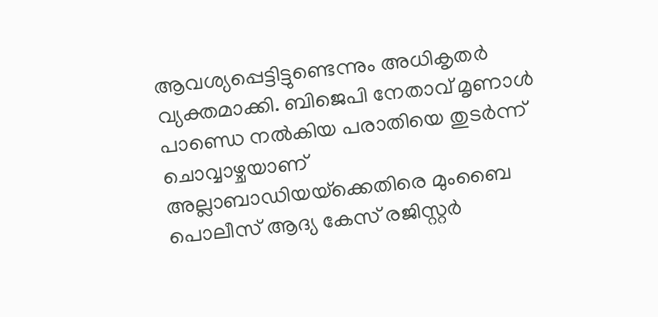ആവശ്യപ്പെട്ടിട്ടുണ്ടെന്നും അധികൃതര്‍ വ്യക്തമാക്കി. ബിജെപി നേതാവ് മൃണാള്‍ പാണ്ഡെ നല്‍കിയ പരാതിയെ തുടര്‍ന്ന് ചൊവ്വാഴ്ചയാണ് അല്ലാബാഡിയയ്‌ക്കെതിരെ മുംബൈ പൊലീസ് ആദ്യ കേസ് രജിസ്റ്റര്‍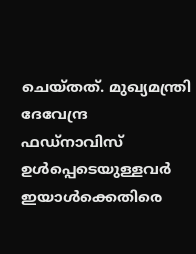ചെയ്തത്. മുഖ്യമന്ത്രി ദേവേന്ദ്ര ഫഡ്‌നാവിസ് ഉള്‍പ്പെടെയുള്ളവര്‍ ഇയാള്‍ക്കെതിരെ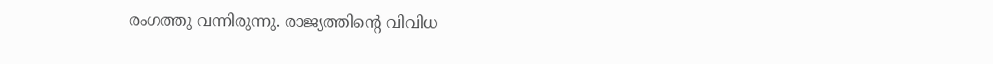രംഗത്തു വന്നിരുന്നു. രാജ്യത്തിന്റെ വിവിധ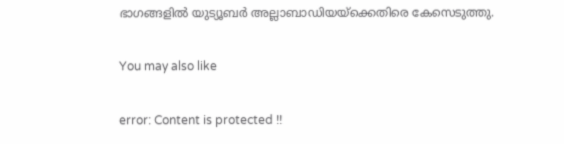ഭാഗങ്ങളില്‍ യുട്യൂബര്‍ അല്ലാബാഡിയയ്‌ക്കെതിരെ കേസെടുത്തു.

You may also like

error: Content is protected !!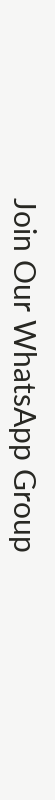Join Our WhatsApp Group